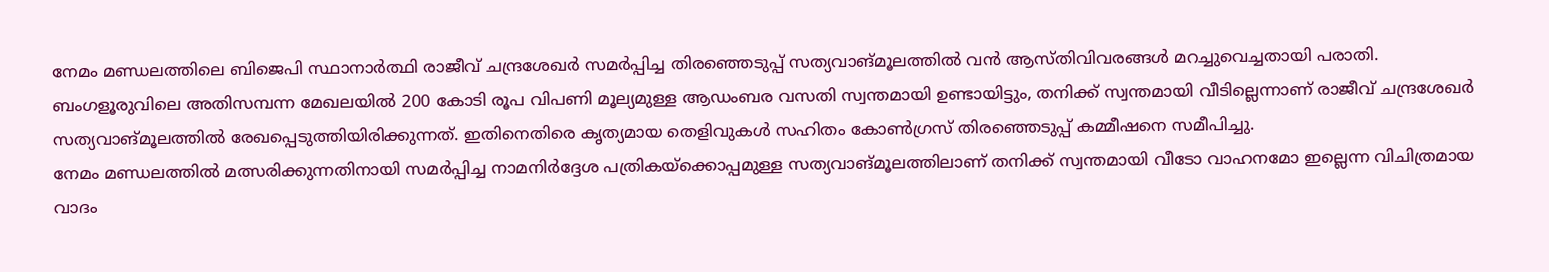നേമം മണ്ഡലത്തിലെ ബിജെപി സ്ഥാനാർത്ഥി രാജീവ് ചന്ദ്രശേഖർ സമർപ്പിച്ച തിരഞ്ഞെടുപ്പ് സത്യവാങ്മൂലത്തിൽ വൻ ആസ്തിവിവരങ്ങൾ മറച്ചുവെച്ചതായി പരാതി. ബംഗളൂരുവിലെ അതിസമ്പന്ന മേഖലയിൽ 200 കോടി രൂപ വിപണി മൂല്യമുള്ള ആഡംബര വസതി സ്വന്തമായി ഉണ്ടായിട്ടും, തനിക്ക് സ്വന്തമായി വീടില്ലെന്നാണ് രാജീവ് ചന്ദ്രശേഖർ സത്യവാങ്മൂലത്തിൽ രേഖപ്പെടുത്തിയിരിക്കുന്നത്. ഇതിനെതിരെ കൃത്യമായ തെളിവുകൾ സഹിതം കോൺഗ്രസ് തിരഞ്ഞെടുപ്പ് കമ്മീഷനെ സമീപിച്ചു.
നേമം മണ്ഡലത്തിൽ മത്സരിക്കുന്നതിനായി സമർപ്പിച്ച നാമനിർദ്ദേശ പത്രികയ്ക്കൊപ്പമുള്ള സത്യവാങ്മൂലത്തിലാണ് തനിക്ക് സ്വന്തമായി വീടോ വാഹനമോ ഇല്ലെന്ന വിചിത്രമായ വാദം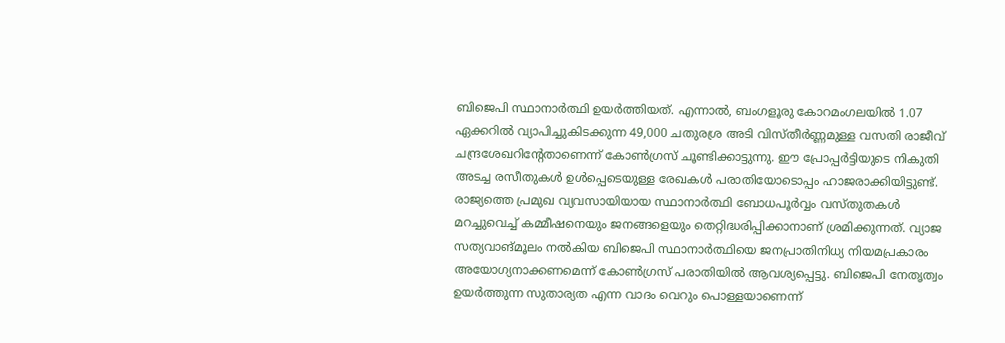ബിജെപി സ്ഥാനാർത്ഥി ഉയർത്തിയത്. എന്നാൽ, ബംഗളൂരു കോറമംഗലയിൽ 1.07 ഏക്കറിൽ വ്യാപിച്ചുകിടക്കുന്ന 49,000 ചതുരശ്ര അടി വിസ്തീർണ്ണമുള്ള വസതി രാജീവ് ചന്ദ്രശേഖറിന്റേതാണെന്ന് കോൺഗ്രസ് ചൂണ്ടിക്കാട്ടുന്നു. ഈ പ്രോപ്പർട്ടിയുടെ നികുതി അടച്ച രസീതുകൾ ഉൾപ്പെടെയുള്ള രേഖകൾ പരാതിയോടൊപ്പം ഹാജരാക്കിയിട്ടുണ്ട്.
രാജ്യത്തെ പ്രമുഖ വ്യവസായിയായ സ്ഥാനാർത്ഥി ബോധപൂർവ്വം വസ്തുതകൾ മറച്ചുവെച്ച് കമ്മീഷനെയും ജനങ്ങളെയും തെറ്റിദ്ധരിപ്പിക്കാനാണ് ശ്രമിക്കുന്നത്. വ്യാജ സത്യവാങ്മൂലം നൽകിയ ബിജെപി സ്ഥാനാർത്ഥിയെ ജനപ്രാതിനിധ്യ നിയമപ്രകാരം അയോഗ്യനാക്കണമെന്ന് കോൺഗ്രസ് പരാതിയിൽ ആവശ്യപ്പെട്ടു. ബിജെപി നേതൃത്വം ഉയർത്തുന്ന സുതാര്യത എന്ന വാദം വെറും പൊള്ളയാണെന്ന്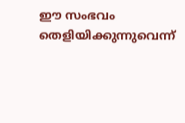ഈ സംഭവം തെളിയിക്കുന്നുവെന്ന്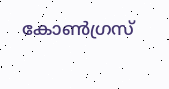കോൺഗ്രസ്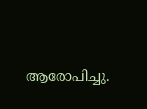ആരോപിച്ചു.